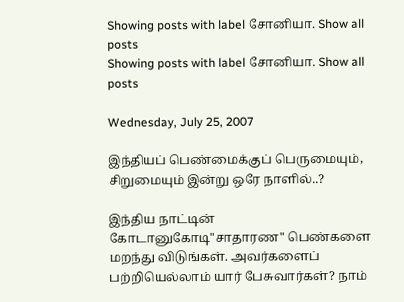Showing posts with label சோனியா. Show all posts
Showing posts with label சோனியா. Show all posts

Wednesday, July 25, 2007

இந்தியப் பெண்மைக்குப் பெருமையும், சிறுமையும் இன்று ஒரே நாளில்..?

இந்திய நாட்டின் கோடானுகோடி"சாதாரண" பெண்களை மறந்து விடுங்கள். அவர்களைப் பற்றியெல்லாம் யார் பேசுவார்கள்? நாம்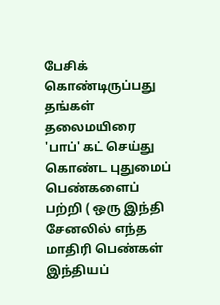பேசிக் கொண்டிருப்பது தங்கள் தலைமயிரை 'பாப்' கட் செய்து கொண்ட புதுமைப் பெண்களைப் பற்றி ( ஒரு இந்தி சேனலில் எந்த மாதிரி பெண்கள் இந்தியப்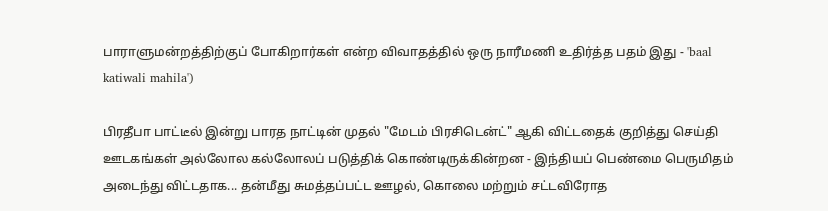பாராளுமன்றத்திற்குப் போகிறார்கள் என்ற விவாதத்தில் ஒரு நாரீமணி உதிர்த்த பதம் இது - 'baal katiwali mahila')

பிரதீபா பாட்டீல் இன்று பாரத நாட்டின் முதல் "மேடம் பிரசிடென்ட்" ஆகி விட்டதைக் குறித்து செய்தி ஊடகங்கள் அல்லோல கல்லோலப் படுத்திக் கொண்டிருக்கின்றன - இந்தியப் பெண்மை பெருமிதம் அடைந்து விட்டதாக... தன்மீது சுமத்தப்பட்ட ஊழல், கொலை மற்றும் சட்டவிரோத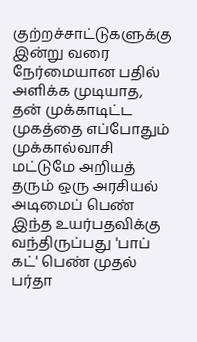குற்றச்சாட்டுகளுக்கு இன்று வரை நேர்மையான பதில் அளிக்க முடியாத, தன் முக்காடிட்ட முகத்தை எப்போதும் முக்கால்வாசி மட்டுமே அறியத் தரும் ஒரு அரசியல் அடிமைப் பெண் இந்த உயர்பதவிக்கு வந்திருப்பது 'பாப் கட்' பெண் முதல் பர்தா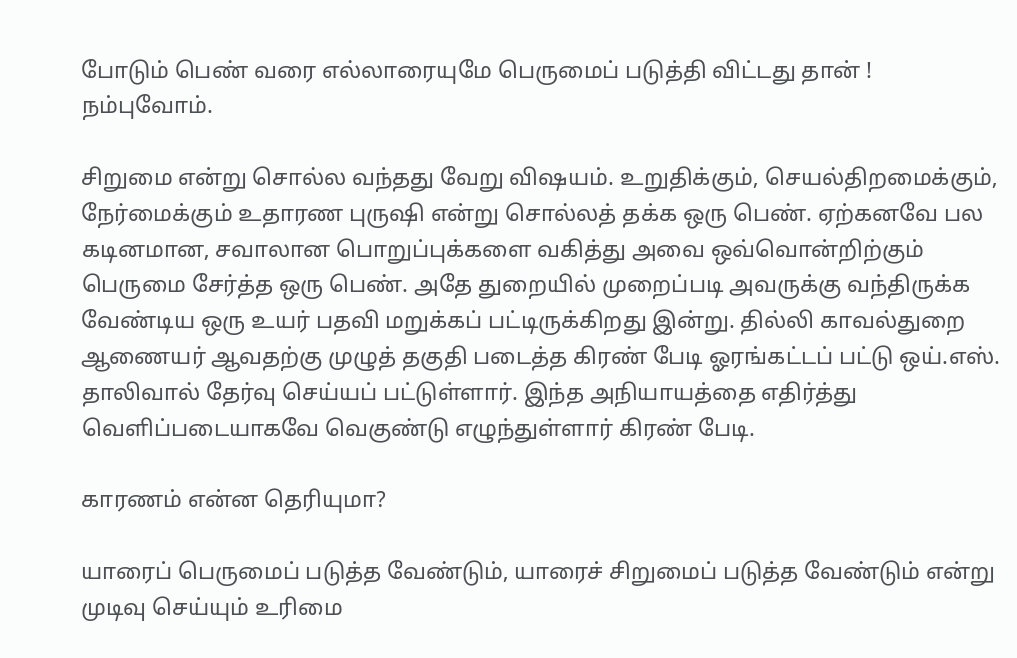போடும் பெண் வரை எல்லாரையுமே பெருமைப் படுத்தி விட்டது தான் ! நம்புவோம்.

சிறுமை என்று சொல்ல வந்தது வேறு விஷயம். உறுதிக்கும், செயல்திறமைக்கும், நேர்மைக்கும் உதாரண புருஷி என்று சொல்லத் தக்க ஒரு பெண். ஏற்கனவே பல கடினமான, சவாலான பொறுப்புக்களை வகித்து அவை ஒவ்வொன்றிற்கும் பெருமை சேர்த்த ஒரு பெண். அதே துறையில் முறைப்படி அவருக்கு வந்திருக்க வேண்டிய ஒரு உயர் பதவி மறுக்கப் பட்டிருக்கிறது இன்று. தில்லி காவல்துறை ஆணையர் ஆவதற்கு முழுத் தகுதி படைத்த கிரண் பேடி ஓரங்கட்டப் பட்டு ஒய்.எஸ். தாலிவால் தேர்வு செய்யப் பட்டுள்ளார். இந்த அநியாயத்தை எதிர்த்து வெளிப்படையாகவே வெகுண்டு எழுந்துள்ளார் கிரண் பேடி.

காரணம் என்ன தெரியுமா?

யாரைப் பெருமைப் படுத்த வேண்டும், யாரைச் சிறுமைப் படுத்த வேண்டும் என்று முடிவு செய்யும் உரிமை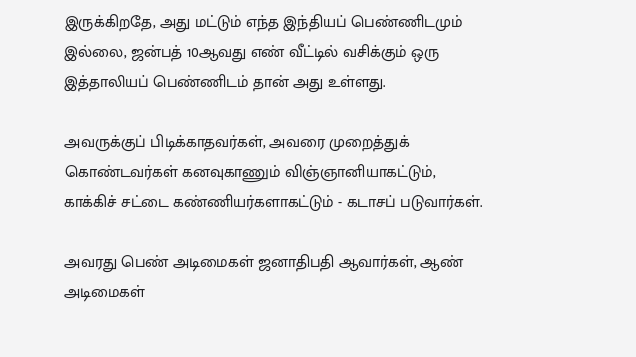இருக்கிறதே, அது மட்டும் எந்த இந்தியப் பெண்ணிடமும் இல்லை, ஜன்பத் 10ஆவது எண் வீட்டில் வசிக்கும் ஒரு இத்தாலியப் பெண்ணிடம் தான் அது உள்ளது.

அவருக்குப் பிடிக்காதவர்கள், அவரை முறைத்துக் கொண்டவர்கள் கனவுகாணும் விஞ்ஞானியாகட்டும், காக்கிச் சட்டை கண்ணியர்களாகட்டும் - கடாசப் படுவார்கள்.

அவரது பெண் அடிமைகள் ஜனாதிபதி ஆவார்கள், ஆண் அடிமைகள்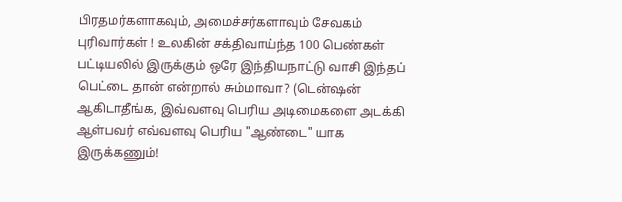பிரதமர்களாகவும், அமைச்சர்களாவும் சேவகம் புரிவார்கள் ! உலகின் சக்திவாய்ந்த 100 பெண்கள் பட்டியலில் இருக்கும் ஒரே இந்தியநாட்டு வாசி இந்தப் பெட்டை தான் என்றால் சும்மாவா? (டென்ஷன் ஆகிடாதீங்க, இவ்வளவு பெரிய அடிமைகளை அடக்கி ஆள்பவர் எவ்வளவு பெரிய "ஆண்டை" யாக இருக்கணும்!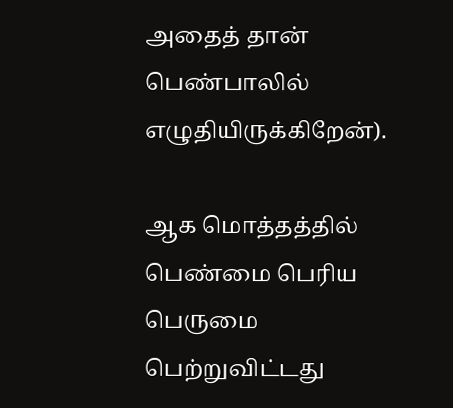அதைத் தான் பெண்பாலில் எழுதியிருக்கிறேன்).

ஆக மொத்தத்தில் பெண்மை பெரிய பெருமை பெற்றுவிட்டது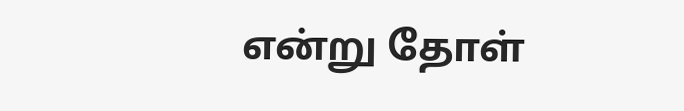என்று தோள்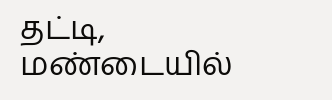தட்டி, மண்டையில்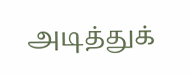அடித்துக்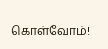கொள்வோம்!